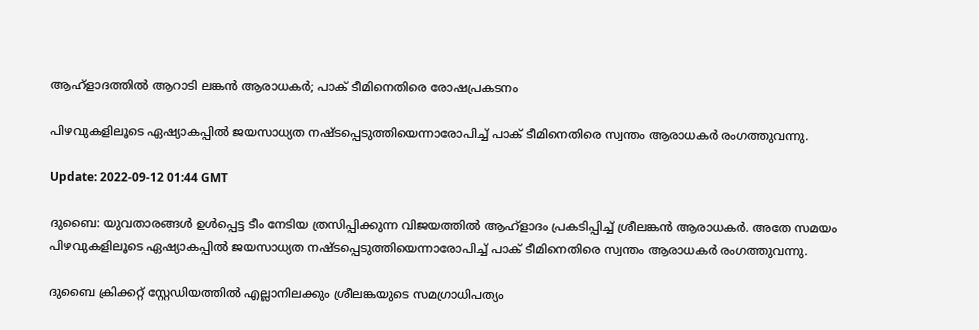ആഹ്‌ളാദത്തിൽ ആറാടി ലങ്കൻ ആരാധകർ; പാക് ടീമിനെതിരെ രോഷപ്രകടനം

പിഴവുകളിലൂടെ ഏഷ്യാകപ്പിൽ ജയസാധ്യത നഷ്ടപ്പെടുത്തിയെന്നാരോപിച്ച് പാക് ടീമിനെതിരെ സ്വന്തം ആരാധകർ രംഗത്തുവന്നു.

Update: 2022-09-12 01:44 GMT

ദുബൈ: യുവതാരങ്ങൾ ഉൾപ്പെട്ട ടീം നേടിയ ത്രസിപ്പിക്കുന്ന വിജയത്തിൽ ആഹ്ളാദം പ്രകടിപ്പിച്ച് ശ്രീലങ്കൻ ആരാധകർ. അതേ സമയം പിഴവുകളിലൂടെ ഏഷ്യാകപ്പിൽ ജയസാധ്യത നഷ്ടപ്പെടുത്തിയെന്നാരോപിച്ച് പാക് ടീമിനെതിരെ സ്വന്തം ആരാധകർ രംഗത്തുവന്നു.

ദുബൈ ക്രിക്കറ്റ് സ്റ്റേഡിയത്തിൽ എല്ലാനിലക്കും ശ്രീലങ്കയുടെ സമഗ്രാധിപത്യം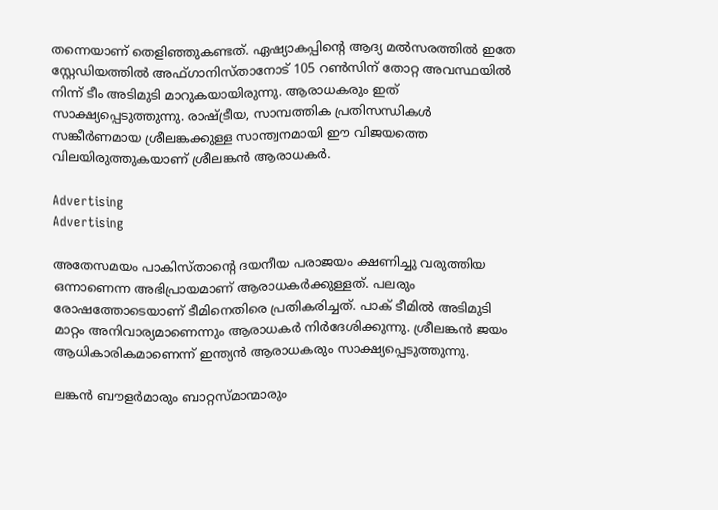തന്നെയാണ് തെളിഞ്ഞുകണ്ടത്. ഏഷ്യാകപ്പിന്റെ ആദ്യ മൽസരത്തിൽ ഇതേ സ്റ്റേഡിയത്തിൽ അഫ്ഗാനിസ്താനോട് 105 റൺസിന് തോറ്റ അവസ്ഥയിൽ നിന്ന് ടീം അടിമുടി മാറുകയായിരുന്നു. ആരാധകരും ഇത് സാക്ഷ്യപ്പെടുത്തുന്നു. രാഷ്ട്രീയ, സാമ്പത്തിക പ്രതിസന്ധികള്‍ സങ്കീർണമായ ശ്രീലങ്കക്കുള്ള സാന്ത്വനമായി ഈ വിജയത്തെ വിലയിരുത്തുകയാണ് ശ്രീലങ്കൻ ആരാധകർ.

Advertising
Advertising

അതേസമയം പാകിസ്താന്റെ ദയനീയ പരാജയം ക്ഷണിച്ചു വരുത്തിയ ഒന്നാണെന്ന അഭിപ്രായമാണ് ആരാധകർക്കുള്ളത്. പലരും രോഷത്തോടെയാണ് ടീമിനെതിരെ പ്രതികരിച്ചത്. പാക് ടീമിൽ അടിമുടി മാറ്റം അനിവാര്യമാണെന്നും ആരാധകർ നിർദേശിക്കുന്നു. ശ്രീലങ്കൻ ജയം ആധികാരികമാണെന്ന് ഇന്ത്യൻ ആരാധകരും സാക്ഷ്യപ്പെടുത്തുന്നു.

ലങ്കൻ ബൗളർമാരും ബാറ്റസ്മാന്മാരും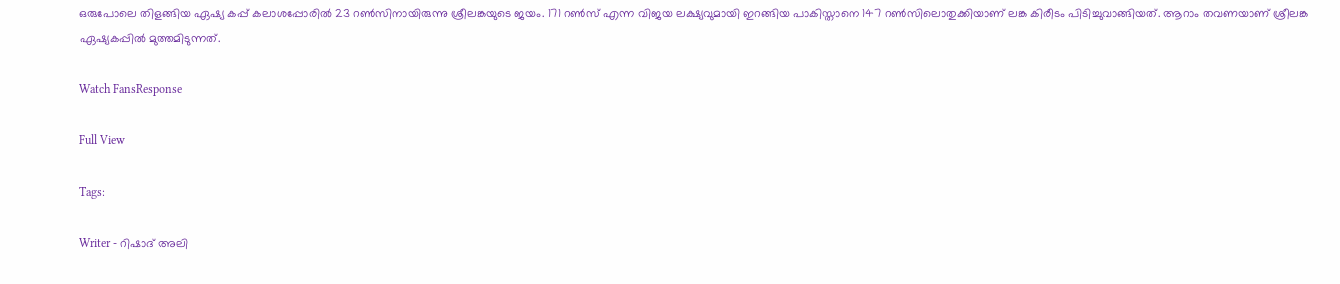ഒരുപോലെ തിളങ്ങിയ ഏഷ്യ കപ്പ് കലാശപ്പോരിൽ 23 റണ്‍സിനായിരുന്നു ശ്രീലങ്കയുടെ ജയം. 171 റൺസ് എന്ന വിജയ ലക്ഷ്യവുമായി ഇറങ്ങിയ പാകിസ്താനെ 147 റൺസിലൊതുക്കിയാണ് ലങ്ക കിരീടം പിടിച്ചുവാങ്ങിയത്. ആറാം തവണയാണ് ശ്രീലങ്ക ഏഷ്യകപ്പിൽ മുത്തമിടുന്നത്.

Watch FansResponse

Full View

Tags:

Writer - റിഷാദ് അലി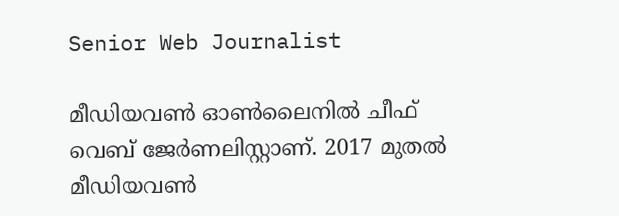Senior Web Journalist

മീഡിയവൺ ഓൺലൈനിൽ ചീഫ് വെബ് ജേർണലിസ്റ്റാണ്. 2017 മുതൽ മീഡിയവൺ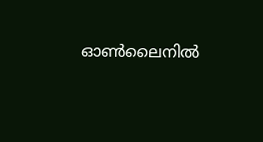ഓൺലൈനിൽ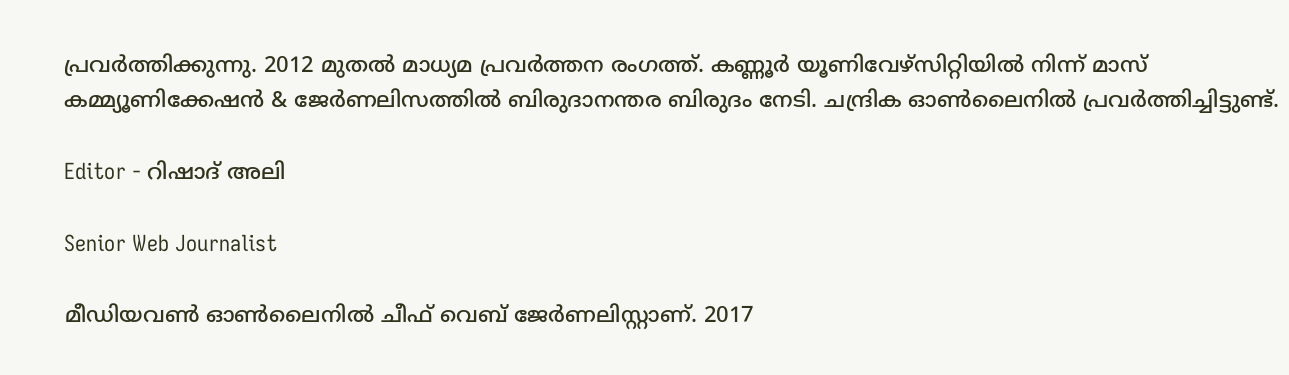പ്രവർത്തിക്കുന്നു. 2012 മുതൽ മാധ്യമ പ്രവർത്തന രംഗത്ത്. കണ്ണൂര്‍ യൂണിവേഴ്‌സിറ്റിയിൽ നിന്ന് മാസ് കമ്മ്യൂണിക്കേഷന്‍ & ജേര്‍ണലിസത്തില്‍ ബിരുദാനന്തര ബിരുദം നേടി. ചന്ദ്രിക ഓണ്‍ലൈനില്‍ പ്രവര്‍ത്തിച്ചിട്ടുണ്ട്.

Editor - റിഷാദ് അലി

Senior Web Journalist

മീഡിയവൺ ഓൺലൈനിൽ ചീഫ് വെബ് ജേർണലിസ്റ്റാണ്. 2017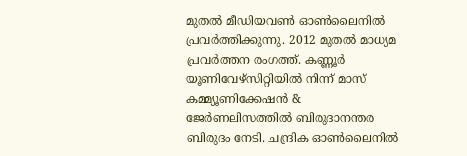മുതൽ മീഡിയവൺ ഓൺലൈനിൽ പ്രവർത്തിക്കുന്നു. 2012 മുതൽ മാധ്യമ പ്രവർത്തന രംഗത്ത്. കണ്ണൂര്‍ യൂണിവേഴ്‌സിറ്റിയിൽ നിന്ന് മാസ് കമ്മ്യൂണിക്കേഷന്‍ & ജേര്‍ണലിസത്തില്‍ ബിരുദാനന്തര ബിരുദം നേടി. ചന്ദ്രിക ഓണ്‍ലൈനില്‍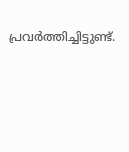പ്രവര്‍ത്തിച്ചിട്ടുണ്ട്.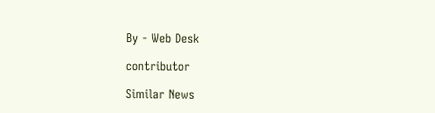By - Web Desk

contributor

Similar News